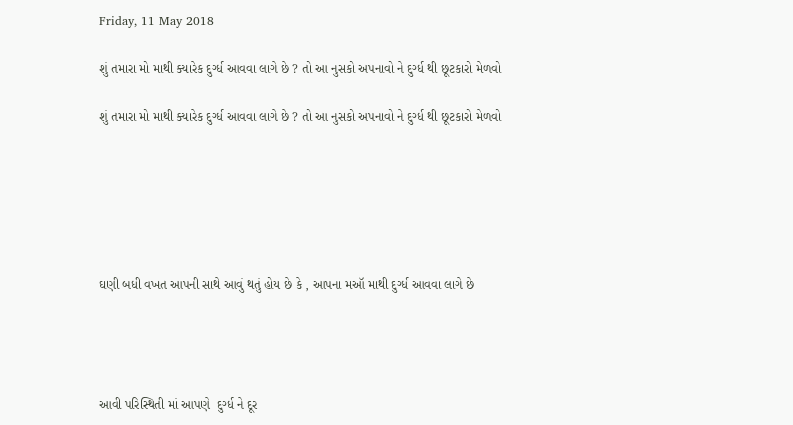Friday, 11 May 2018

શું તમારા મો માથી ક્યારેક દુર્ગ્ધ આવવા લાગે છે ? તો આ નુસકો અપનાવો ને દુર્ગ્ધ થી છૂટકારો મેળવો

શું તમારા મો માથી ક્યારેક દુર્ગ્ધ આવવા લાગે છે ? તો આ નુસકો અપનાવો ને દુર્ગ્ધ થી છૂટકારો મેળવો






ઘણી બધી વખત આપની સાથે આવું થતું હોય છે કે , આપના મઑ માથી દુર્ગ્ધ આવવા લાગે છે




આવી પરિસ્થિતી માં આપણે  દુર્ગ્ધ ને દૂર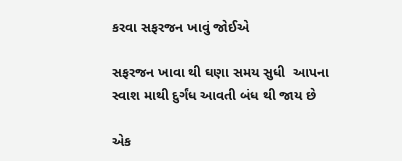કરવા સફરજન ખાવું જોઈએ

સફરજન ખાવા થી ઘણા સમય સુધી  આપના સ્વાશ માથી દુર્ગંધ આવતી બંધ થી જાય છે

એક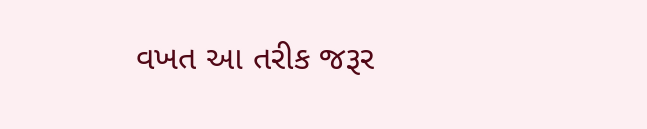વખત આ તરીક જરૂર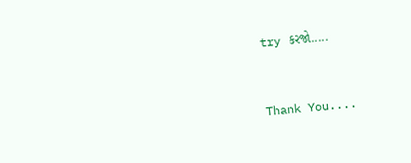try કરજો.....


Thank You....